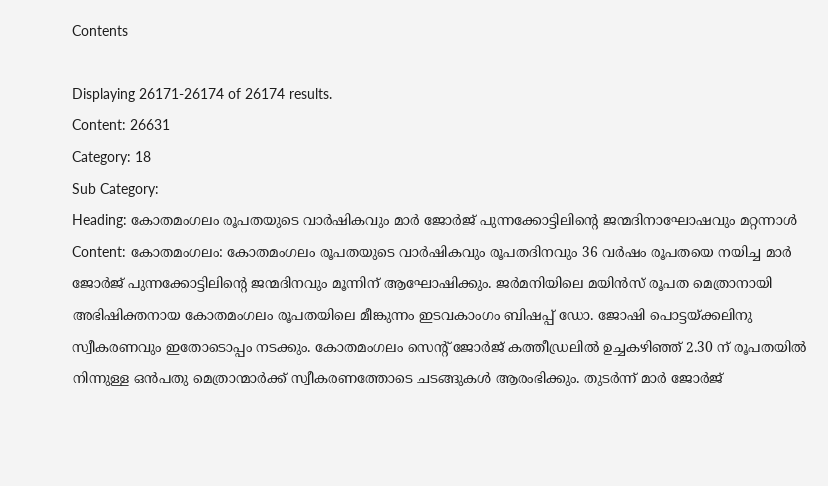Contents

Displaying 26171-26174 of 26174 results.
Content: 26631
Category: 18
Sub Category:
Heading: കോതമംഗലം രൂപതയുടെ വാർഷികവും മാർ ജോർജ് പുന്നക്കോട്ടിലിന്റെ ജന്മദിനാഘോഷവും മറ്റന്നാള്‍
Content: കോതമംഗലം: കോതമംഗലം രൂപതയുടെ വാർഷികവും രൂപതദിനവും 36 വർഷം രൂപതയെ നയിച്ച മാർ ജോർജ് പുന്നക്കോട്ടിലിന്റെ ജന്മദിനവും മൂന്നിന് ആഘോഷിക്കും. ജർമനിയിലെ മയിൻസ് രൂപത മെത്രാനായി അഭിഷിക്തനായ കോതമംഗലം രൂപതയിലെ മീങ്കുന്നം ഇടവകാംഗം ബിഷപ്പ് ഡോ. ജോഷി പൊട്ടയ്ക്കലിനു സ്വീകരണവും ഇതോടൊപ്പം നടക്കും. കോതമംഗലം സെൻ്റ് ജോർജ് കത്തീഡ്രലിൽ ഉച്ചകഴിഞ്ഞ് 2.30 ന് രൂപതയിൽ നിന്നുള്ള ഒന്‍പതു മെത്രാന്മാർക്ക് സ്വീകരണത്തോടെ ചടങ്ങുകൾ ആരംഭിക്കും. തുടർന്ന് മാർ ജോർജ്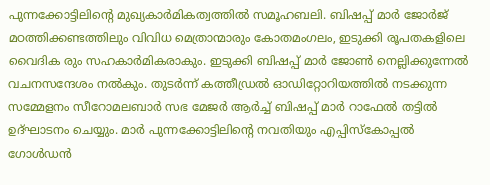പുന്നക്കോട്ടിലിൻ്റെ മുഖ്യകാർമികത്വത്തിൽ സമൂഹബലി. ബിഷപ്പ് മാർ ജോർജ് മഠത്തിക്കണ്ടത്തിലും വിവിധ മെത്രാന്മാരും കോതമംഗലം, ഇടുക്കി രൂപതകളിലെ വൈദിക രും സഹകാർമികരാകും. ഇടുക്കി ബിഷപ്പ് മാർ ജോൺ നെല്ലിക്കുന്നേൽ വചനസന്ദേശം നൽകും. തുടർന്ന് കത്തീഡ്രൽ ഓഡിറ്റോറിയത്തിൽ നടക്കുന്ന സമ്മേളനം സീറോമലബാർ സഭ മേജർ ആർച്ച് ബിഷപ്പ് മാർ റാഫേൽ തട്ടിൽ ഉദ്ഘാടനം ചെയ്യും. മാർ പുന്നക്കോട്ടിലിന്റെ നവതിയും എപ്പിസ്കോപ്പൽ ഗോൾഡൻ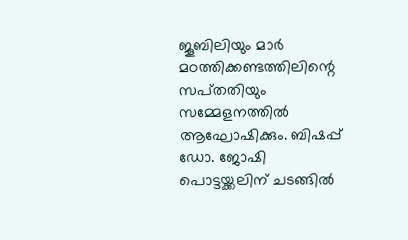ജൂബിലിയും മാർ മഠത്തിക്കണ്ടത്തിലിന്റെ സപ്‌തതിയും സമ്മേളനത്തിൽ ആഘോഷിക്കും. ബിഷപ്പ് ഡോ. ജോഷി പൊട്ടയ്ക്കലിന് ചടങ്ങിൽ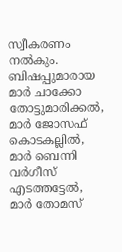സ്വീകരണം നൽകും. ബിഷപ്പുമാരായ മാർ ചാക്കോ തോട്ടുമാരിക്കൽ, മാർ ജോസഫ് കൊടകല്ലിൽ, മാർ ബെന്നി വർഗീസ് എടത്തട്ടേൽ, മാർ തോമസ്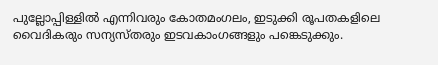പുല്ലോപ്പിള്ളിൽ എന്നിവരും കോതമംഗലം, ഇടുക്കി രൂപതകളിലെ വൈദികരും സന്യസ്‌തരും ഇടവകാംഗങ്ങളും പങ്കെടുക്കും.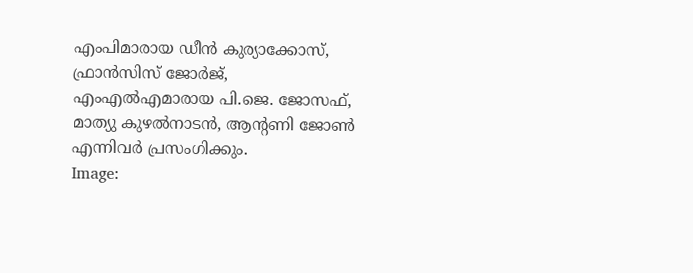എംപിമാരായ ഡീൻ കുര്യാക്കോസ്, ഫ്രാൻസിസ് ജോർജ്, എംഎൽഎമാരായ പി.ജെ. ജോസഫ്, മാത്യു കുഴൽനാടൻ, ആൻ്റണി ജോൺ എന്നിവർ പ്രസംഗിക്കും.
Image: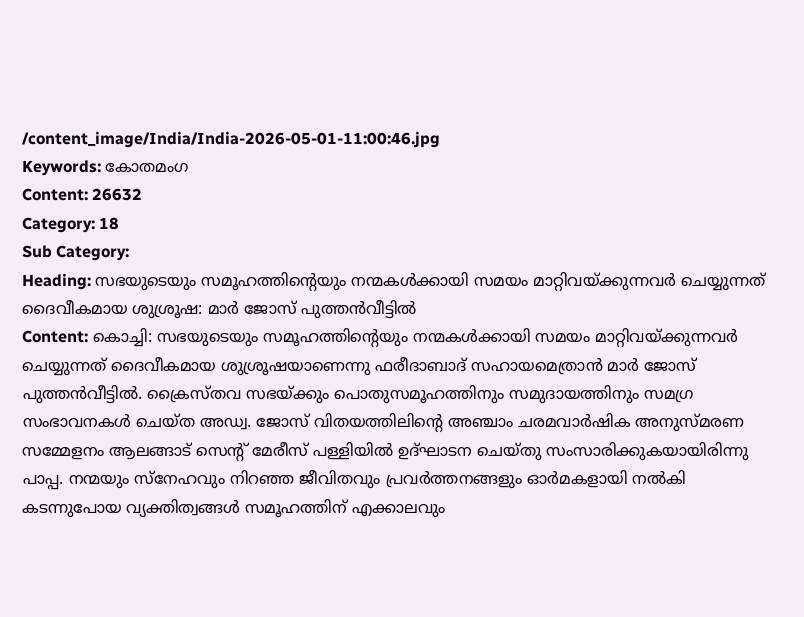/content_image/India/India-2026-05-01-11:00:46.jpg
Keywords: കോതമംഗ
Content: 26632
Category: 18
Sub Category:
Heading: സഭയുടെയും സമൂഹത്തിന്റെയും നന്മകൾക്കായി സമയം മാറ്റിവയ്ക്കുന്നവർ ചെയ്യുന്നത് ദൈവീകമായ ശുശ്രൂഷ: മാർ ജോസ് പുത്തൻവീട്ടിൽ
Content: കൊച്ചി: സഭയുടെയും സമൂഹത്തിന്റെയും നന്മകൾക്കായി സമയം മാറ്റിവയ്ക്കുന്നവർ ചെയ്യുന്നത് ദൈവീകമായ ശുശ്രൂഷയാണെന്നു ഫരീദാബാദ് സഹായമെത്രാൻ മാർ ജോസ് പുത്തൻവീട്ടിൽ. ക്രൈസ്ത‌വ സഭയ്ക്കും പൊതുസമൂഹത്തിനും സമുദായത്തിനും സമഗ്ര സംഭാവനകൾ ചെയ്‌ത അഡ്വ. ജോസ് വിതയത്തിലിന്റെ അഞ്ചാം ചരമവാർഷിക അനുസ്‌മരണ സമ്മേളനം ആലങ്ങാട് സെന്‍റ് മേരീസ് പള്ളിയിൽ ഉദ്ഘാടന ചെയ്തു സംസാരിക്കുകയായിരിന്നു പാപ്പ. നന്മയും സ്നേഹവും നിറഞ്ഞ ജീവിതവും പ്രവർത്തനങ്ങളും ഓർമകളായി നൽകി കടന്നുപോയ വ്യക്തിത്വങ്ങൾ സമൂഹത്തിന് എക്കാലവും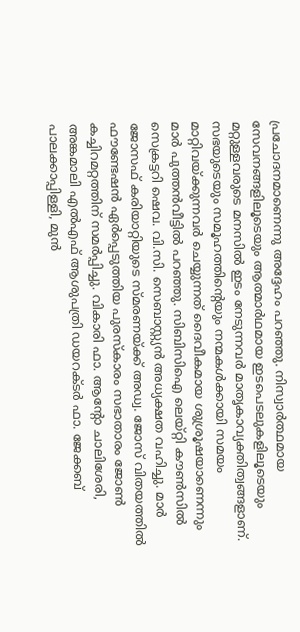പ്രചോദനമാണെന്നു അദ്ദേഹം പറഞ്ഞു. നിസ്വാർത്ഥമായ സേവനങ്ങളിലൂടെയും ആത്മാർഥമായ ഇടപെടലുകളിലൂടെയും മറ്റുള്ളവരുടെ മനസിൽ ഇടം നേടുന്നവർ മാതൃകാവ്യക്തിത്വങ്ങളാണ്. സഭയുടെയും സമൂഹത്തിൻ്റെയും നന്മകൾക്കായി സമയം മാറ്റിവയ്ക്കുന്നവർ ചെയ്യുന്നത് ദൈവീകമായ ശുശ്രൂഷയാണെന്നും മാർ പുത്തൻവീട്ടിൽ പറഞ്ഞു. സിബിസിഐ ലെയ്‌റ്റി കൗൺസിൽ സെക്രട്ടറി ഷെവ. വി.സി. സെബാസ്റ്റ്യൻ അധ്യക്ഷത വഹിച്ചു. മാർ ജോസഫ് കരിയാറ്റിയുടെ സ്മരണയ്ക്ക് അഡ്വ. ജോസ് വിതയത്തിൽ ഫൗണ്ടേഷൻ ഏർപ്പെടുത്തിയ പുരസ്‌കാരം സഭാതാരം ജോൺ കച്ചിറമറ്റത്തിന് സമർപ്പിച്ചു. വികാരി ഫാ. ആൻ്റോ ചാലിശേരി, അങ്കമാലി എൽഎഫ് ആശുപത്രി ഡയറക്‌ടർ ഫാ. ജേക്കബ് പാലക്കാപ്പിള്ളി, മുൻ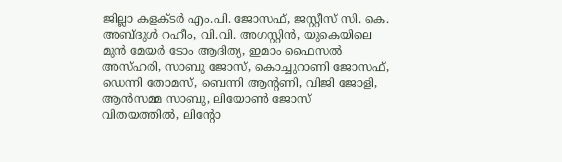ജില്ലാ കളക്ടർ എം.പി. ജോസഫ്, ജസ്റ്റീസ് സി. കെ. അബ്‌ദുൾ റഹീം, വി.വി. അഗസ്റ്റിൻ, യുകെയിലെ മുൻ മേയർ ടോം ആദിത്യ, ഇമാം ഫൈസൽ അസ്ഹരി, സാബു ജോസ്, കൊച്ചുറാണി ജോസഫ്, ഡെന്നി തോമസ്, ബെന്നി ആന്റണി, വിജി ജോളി, ആൻസമ്മ സാബു, ലിയോൺ ജോസ് വിതയത്തിൽ, ലിൻ്റോ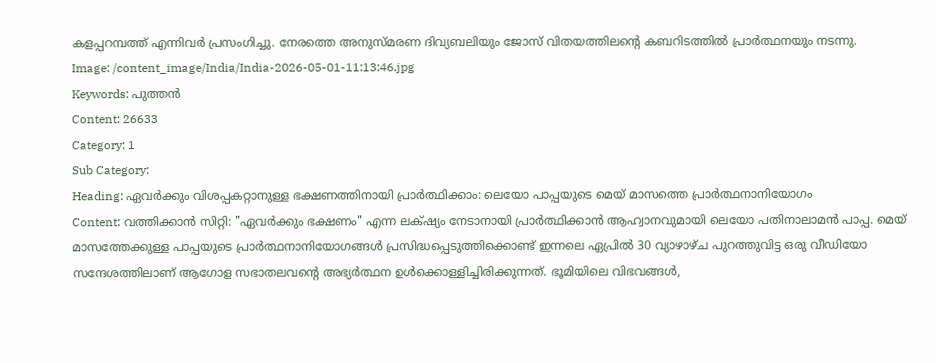കളപ്പറമ്പത്ത് എന്നിവർ പ്രസംഗിച്ചു. നേരത്തെ അനുസ്‌മരണ ദിവ്യബലിയും ജോസ് വിതയത്തിലന്റെ കബറിടത്തിൽ പ്രാർത്ഥനയും നടന്നു.
Image: /content_image/India/India-2026-05-01-11:13:46.jpg
Keywords: പുത്തൻ
Content: 26633
Category: 1
Sub Category:
Heading: ഏവർക്കും വിശപ്പകറ്റാനുള്ള ഭക്ഷണത്തിനായി പ്രാർത്ഥിക്കാം: ലെയോ പാപ്പയുടെ മെയ്‌ മാസത്തെ പ്രാർത്ഥനാനിയോഗം
Content: വത്തിക്കാന്‍ സിറ്റി: "ഏവർക്കും ഭക്ഷണം" എന്ന ലക്‌ഷ്യം നേടാനായി പ്രാർത്ഥിക്കാൻ ആഹ്വാനവുമായി ലെയോ പതിനാലാമൻ പാപ്പ. മെയ് മാസത്തേക്കുള്ള പാപ്പയുടെ പ്രാർത്ഥനാനിയോഗങ്ങൾ പ്രസിദ്ധപ്പെടുത്തിക്കൊണ്ട് ഇന്നലെ ഏപ്രിൽ 30 വ്യാഴാഴ്ച പുറത്തുവിട്ട ഒരു വീഡിയോ സന്ദേശത്തിലാണ് ആഗോള സഭാതലവന്റെ അഭ്യർത്ഥന ഉൾക്കൊള്ളിച്ചിരിക്കുന്നത്. ഭൂമിയിലെ വിഭവങ്ങൾ,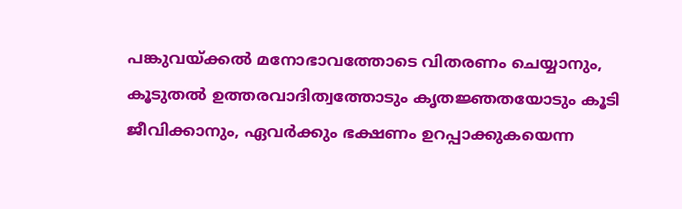പങ്കുവയ്ക്കൽ മനോഭാവത്തോടെ വിതരണം ചെയ്യാനും, കൂടുതൽ ഉത്തരവാദിത്വത്തോടും കൃതജ്ഞതയോടും കൂടി ജീവിക്കാനും, ഏവർക്കും ഭക്ഷണം ഉറപ്പാക്കുകയെന്ന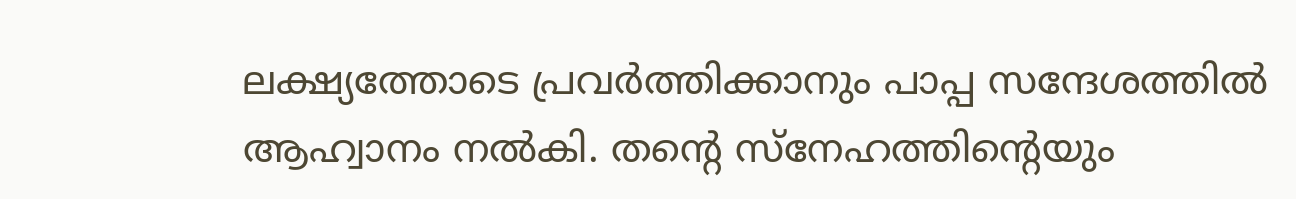ലക്ഷ്യത്തോടെ പ്രവർത്തിക്കാനും പാപ്പ സന്ദേശത്തില്‍ ആഹ്വാനം നല്‍കി. തന്റെ സ്നേഹത്തിന്റെയും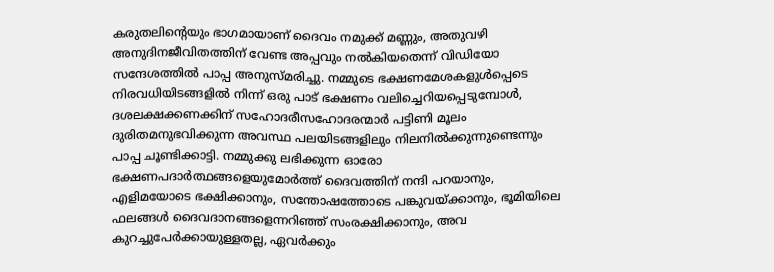കരുതലിന്റെയും ഭാഗമായാണ് ദൈവം നമുക്ക് മണ്ണും, അതുവഴി അനുദിനജീവിതത്തിന് വേണ്ട അപ്പവും നൽകിയതെന്ന് വിഡിയോ സന്ദേശത്തില്‍ പാപ്പ അനുസ്മരിച്ചു. നമ്മുടെ ഭക്ഷണമേശകളുൾപ്പെടെ നിരവധിയിടങ്ങളിൽ നിന്ന് ഒരു പാട് ഭക്ഷണം വലിച്ചെറിയപ്പെടുമ്പോൾ, ദശലക്ഷക്കണക്കിന് സഹോദരീസഹോദരന്മാർ പട്ടിണി മൂലം ദുരിതമനുഭവിക്കുന്ന അവസ്ഥ പലയിടങ്ങളിലും നിലനിൽക്കുന്നുണ്ടെന്നും പാപ്പ ചൂണ്ടിക്കാട്ടി. നമ്മുക്കു ലഭിക്കുന്ന ഓരോ ഭക്ഷണപദാർത്ഥങ്ങളെയുമോർത്ത് ദൈവത്തിന് നന്ദി പറയാനും, എളിമയോടെ ഭക്ഷിക്കാനും, സന്തോഷത്തോടെ പങ്കുവയ്ക്കാനും, ഭൂമിയിലെ ഫലങ്ങൾ ദൈവദാനങ്ങളെന്നറിഞ്ഞ് സംരക്ഷിക്കാനും, അവ കുറച്ചുപേർക്കായുള്ളതല്ല, ഏവർക്കും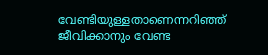വേണ്ടിയുള്ളതാണെന്നറിഞ്ഞ് ജീവിക്കാനും വേണ്ട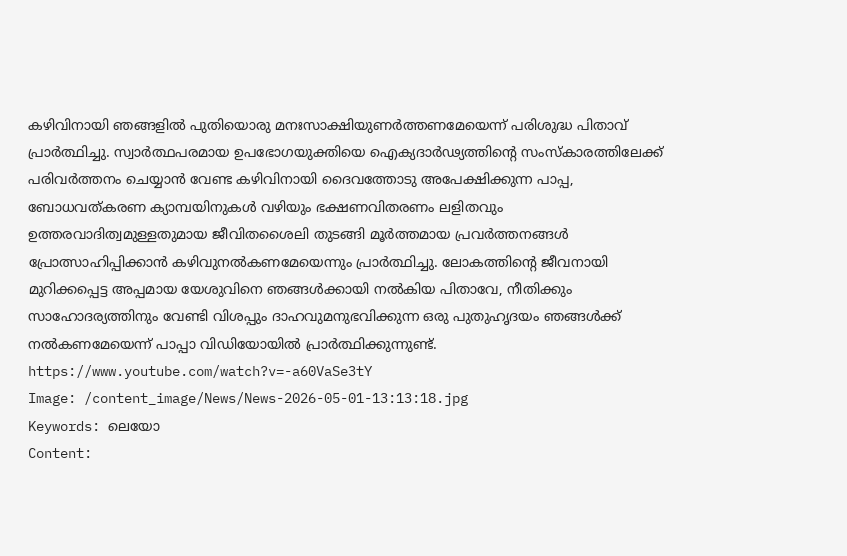കഴിവിനായി ഞങ്ങളിൽ പുതിയൊരു മനഃസാക്ഷിയുണർത്തണമേയെന്ന് പരിശുദ്ധ പിതാവ് പ്രാർത്ഥിച്ചു. സ്വാർത്ഥപരമായ ഉപഭോഗയുക്തിയെ ഐക്യദാർഢ്യത്തിന്റെ സംസ്കാരത്തിലേക്ക് പരിവർത്തനം ചെയ്യാൻ വേണ്ട കഴിവിനായി ദൈവത്തോടു അപേക്ഷിക്കുന്ന പാപ്പ, ബോധവത്കരണ ക്യാമ്പയിനുകൾ വഴിയും ഭക്ഷണവിതരണം ലളിതവും ഉത്തരവാദിത്വമുള്ളതുമായ ജീവിതശൈലി തുടങ്ങി മൂർത്തമായ പ്രവർത്തനങ്ങൾ പ്രോത്സാഹിപ്പിക്കാൻ കഴിവുനൽകണമേയെന്നും പ്രാര്‍ത്ഥിച്ചു. ലോകത്തിന്റെ ജീവനായി മുറിക്കപ്പെട്ട അപ്പമായ യേശുവിനെ ഞങ്ങൾക്കായി നൽകിയ പിതാവേ, നീതിക്കും സാഹോദര്യത്തിനും വേണ്ടി വിശപ്പും ദാഹവുമനുഭവിക്കുന്ന ഒരു പുതുഹൃദയം ഞങ്ങൾക്ക് നൽകണമേയെന്ന് പാപ്പാ വിഡിയോയിൽ പ്രാർത്ഥിക്കുന്നുണ്ട്. https://www.youtube.com/watch?v=-a60VaSe3tY
Image: /content_image/News/News-2026-05-01-13:13:18.jpg
Keywords: ലെയോ
Content: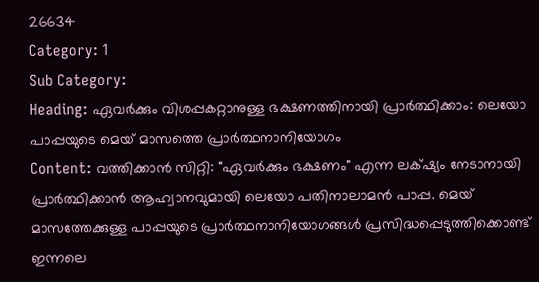26634
Category: 1
Sub Category:
Heading: ഏവർക്കും വിശപ്പകറ്റാനുള്ള ഭക്ഷണത്തിനായി പ്രാർത്ഥിക്കാം: ലെയോ പാപ്പയുടെ മെയ്‌ മാസത്തെ പ്രാർത്ഥനാനിയോഗം
Content: വത്തിക്കാന്‍ സിറ്റി: "ഏവർക്കും ഭക്ഷണം" എന്ന ലക്‌ഷ്യം നേടാനായി പ്രാർത്ഥിക്കാൻ ആഹ്വാനവുമായി ലെയോ പതിനാലാമൻ പാപ്പ. മെയ് മാസത്തേക്കുള്ള പാപ്പയുടെ പ്രാർത്ഥനാനിയോഗങ്ങൾ പ്രസിദ്ധപ്പെടുത്തിക്കൊണ്ട് ഇന്നലെ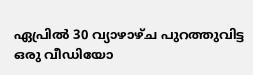ഏപ്രിൽ 30 വ്യാഴാഴ്ച പുറത്തുവിട്ട ഒരു വീഡിയോ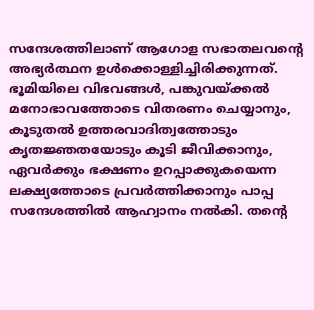സന്ദേശത്തിലാണ് ആഗോള സഭാതലവന്റെ അഭ്യർത്ഥന ഉൾക്കൊള്ളിച്ചിരിക്കുന്നത്. ഭൂമിയിലെ വിഭവങ്ങൾ, പങ്കുവയ്ക്കൽ മനോഭാവത്തോടെ വിതരണം ചെയ്യാനും, കൂടുതൽ ഉത്തരവാദിത്വത്തോടും കൃതജ്ഞതയോടും കൂടി ജീവിക്കാനും, ഏവർക്കും ഭക്ഷണം ഉറപ്പാക്കുകയെന്ന ലക്ഷ്യത്തോടെ പ്രവർത്തിക്കാനും പാപ്പ സന്ദേശത്തില്‍ ആഹ്വാനം നല്‍കി. തന്റെ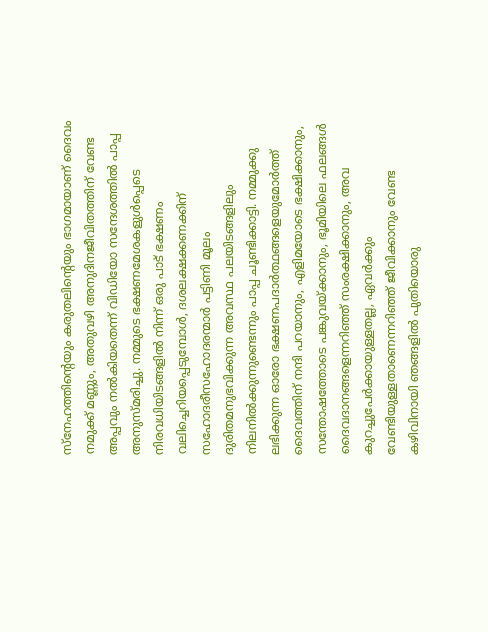സ്നേഹത്തിന്റെയും കരുതലിന്റെയും ഭാഗമായാണ് ദൈവം നമുക്ക് മണ്ണും, അതുവഴി അനുദിനജീവിതത്തിന് വേണ്ട അപ്പവും നൽകിയതെന്ന് വിഡിയോ സന്ദേശത്തില്‍ പാപ്പ അനുസ്മരിച്ചു. നമ്മുടെ ഭക്ഷണമേശകളുൾപ്പെടെ നിരവധിയിടങ്ങളിൽ നിന്ന് ഒരു പാട് ഭക്ഷണം വലിച്ചെറിയപ്പെടുമ്പോൾ, ദശലക്ഷക്കണക്കിന് സഹോദരീസഹോദരന്മാർ പട്ടിണി മൂലം ദുരിതമനുഭവിക്കുന്ന അവസ്ഥ പലയിടങ്ങളിലും നിലനിൽക്കുന്നുണ്ടെന്നും പാപ്പ ചൂണ്ടിക്കാട്ടി. നമ്മുക്കു ലഭിക്കുന്ന ഓരോ ഭക്ഷണപദാർത്ഥങ്ങളെയുമോർത്ത് ദൈവത്തിന് നന്ദി പറയാനും, എളിമയോടെ ഭക്ഷിക്കാനും, സന്തോഷത്തോടെ പങ്കുവയ്ക്കാനും, ഭൂമിയിലെ ഫലങ്ങൾ ദൈവദാനങ്ങളെന്നറിഞ്ഞ് സംരക്ഷിക്കാനും, അവ കുറച്ചുപേർക്കായുള്ളതല്ല, ഏവർക്കും വേണ്ടിയുള്ളതാണെന്നറിഞ്ഞ് ജീവിക്കാനും വേണ്ട കഴിവിനായി ഞങ്ങളിൽ പുതിയൊരു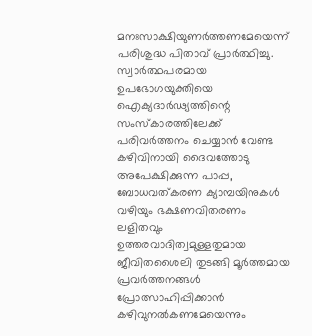മനഃസാക്ഷിയുണർത്തണമേയെന്ന് പരിശുദ്ധ പിതാവ് പ്രാർത്ഥിച്ചു. സ്വാർത്ഥപരമായ ഉപഭോഗയുക്തിയെ ഐക്യദാർഢ്യത്തിന്റെ സംസ്കാരത്തിലേക്ക് പരിവർത്തനം ചെയ്യാൻ വേണ്ട കഴിവിനായി ദൈവത്തോടു അപേക്ഷിക്കുന്ന പാപ്പ, ബോധവത്കരണ ക്യാമ്പയിനുകൾ വഴിയും ഭക്ഷണവിതരണം ലളിതവും ഉത്തരവാദിത്വമുള്ളതുമായ ജീവിതശൈലി തുടങ്ങി മൂർത്തമായ പ്രവർത്തനങ്ങൾ പ്രോത്സാഹിപ്പിക്കാൻ കഴിവുനൽകണമേയെന്നും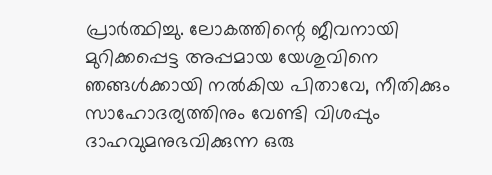പ്രാര്‍ത്ഥിച്ചു. ലോകത്തിന്റെ ജീവനായി മുറിക്കപ്പെട്ട അപ്പമായ യേശുവിനെ ഞങ്ങൾക്കായി നൽകിയ പിതാവേ, നീതിക്കും സാഹോദര്യത്തിനും വേണ്ടി വിശപ്പും ദാഹവുമനുഭവിക്കുന്ന ഒരു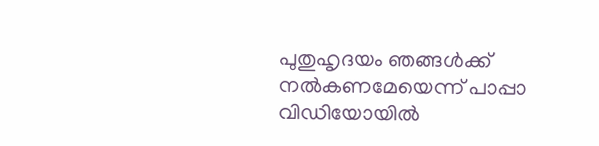പുതുഹൃദയം ഞങ്ങൾക്ക് നൽകണമേയെന്ന് പാപ്പാ വിഡിയോയിൽ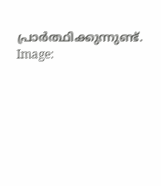പ്രാർത്ഥിക്കുന്നുണ്ട്.
Image: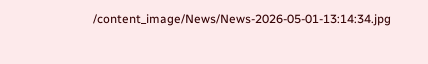/content_image/News/News-2026-05-01-13:14:34.jpg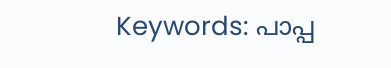Keywords: പാപ്പ